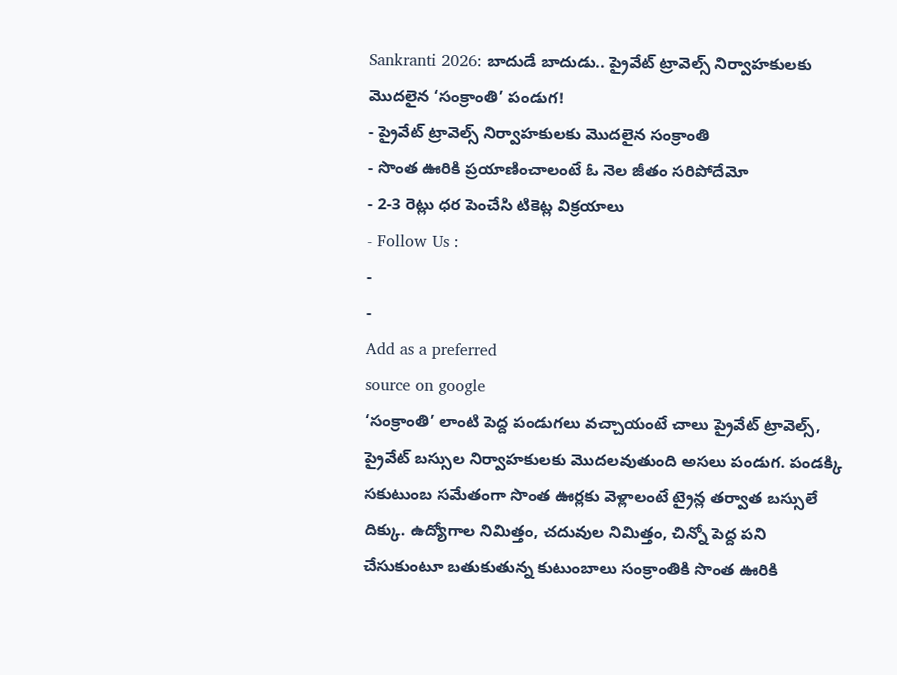Sankranti 2026: బాదుడే బాదుడు.. ప్రైవేట్ ట్రావెల్స్ నిర్వాహకులకు మొదలైన ‘సంక్రాంతి’ పండుగ!
- ప్రైవేట్ ట్రావెల్స్ నిర్వాహకులకు మొదలైన సంక్రాంతి
- సొంత ఊరికి ప్రయాణించాలంటే ఓ నెల జీతం సరిపోదేమో
- 2-3 రెట్లు ధర పెంచేసి టికెట్ల విక్రయాలు
- Follow Us :
-
-
Add as a preferred
source on google
‘సంక్రాంతి’ లాంటి పెద్ద పండుగలు వచ్చాయంటే చాలు ప్రైవేట్ ట్రావెల్స్, ప్రైవేట్ బస్సుల నిర్వాహకులకు మొదలవుతుంది అసలు పండుగ. పండక్కి సకుటుంబ సమేతంగా సొంత ఊర్లకు వెళ్లాలంటే ట్రైన్ల తర్వాత బస్సులే దిక్కు. ఉద్యోగాల నిమిత్తం, చదువుల నిమిత్తం, చిన్నో పెద్ద పని చేసుకుంటూ బతుకుతున్న కుటుంబాలు సంక్రాంతికి సొంత ఊరికి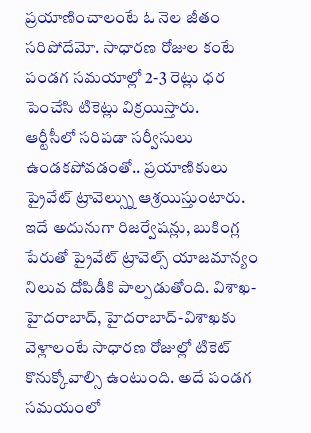ప్రయాణించాలంటే ఓ నెల జీతం సరిపోదేమో. సాధారణ రోజుల కంటే పండగ సమయాల్లో 2-3 రెట్లు ధర పెంచేసి టికెట్లు విక్రయిస్తారు.
ఆర్టీసీలో సరిపడా సర్వీసులు ఉండకపోవడంతో.. ప్రయాణికులు ప్రైవేట్ ట్రావెల్స్ను ఆశ్రయిస్తుంటారు. ఇదే అదునుగా రిజర్వేషన్లు, బుకింగ్ల పేరుతో ప్రైవేట్ ట్రావెల్స్ యాజమాన్యం నిలువ దోపిడీకి పాల్పడుతోంది. విశాఖ-హైదరాబాద్, హైదరాబాద్-విశాఖకు వెళ్లాలంటే సాధారణ రోజుల్లో టికెట్ కొనుక్కోవాల్సి ఉంటుంది. అదే పండగ సమయంలో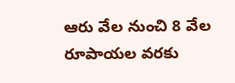ఆరు వేల నుంచి 8 వేల రూపాయల వరకు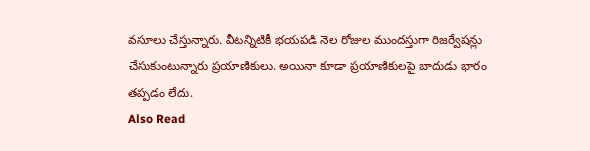వసూలు చేస్తున్నారు. వీటన్నిటికీ భయపడి నెల రోజుల ముందస్తుగా రిజర్వేషన్లు చేసుకుంటున్నారు ప్రయాణికులు. అయినా కూడా ప్రయాణికులపై బాదుడు భారం తప్పడం లేదు.
Also Read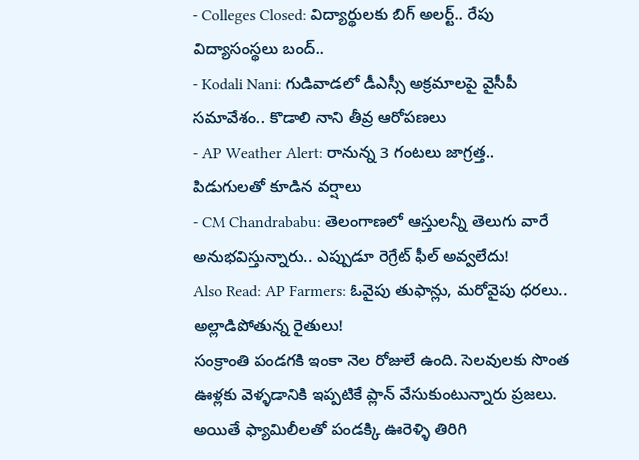- Colleges Closed: విద్యార్థులకు బిగ్ అలర్ట్.. రేపు విద్యాసంస్థలు బంద్..
- Kodali Nani: గుడివాడలో డీఎస్సీ అక్రమాలపై వైసీపీ సమావేశం.. కొడాలి నాని తీవ్ర ఆరోపణలు
- AP Weather Alert: రానున్న 3 గంటలు జాగ్రత్త.. పిడుగులతో కూడిన వర్షాలు
- CM Chandrababu: తెలంగాణలో ఆస్తులన్నీ తెలుగు వారే అనుభవిస్తున్నారు.. ఎప్పుడూ రెగ్రేట్ ఫీల్ అవ్వలేదు!
Also Read: AP Farmers: ఓవైపు తుఫాన్లు, మరోవైపు ధరలు.. అల్లాడిపోతున్న రైతులు!
సంక్రాంతి పండగకి ఇంకా నెల రోజులే ఉంది. సెలవులకు సొంత ఊళ్లకు వెళ్ళడానికి ఇప్పటికే ప్లాన్ వేసుకుంటున్నారు ప్రజలు. అయితే ఫ్యామిలీలతో పండక్కి ఊరెళ్ళి తిరిగి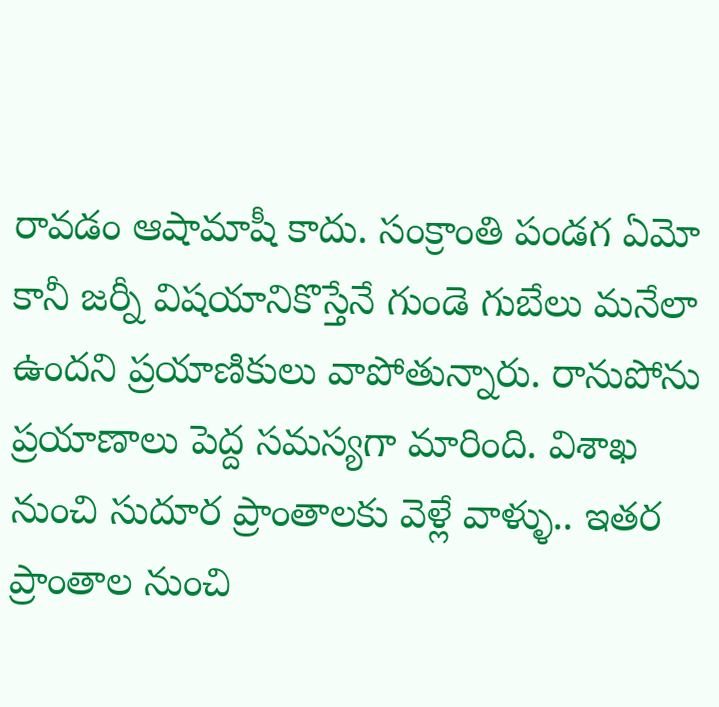రావడం ఆషామాషీ కాదు. సంక్రాంతి పండగ ఏమో కానీ జర్నీ విషయానికొస్తేనే గుండె గుబేలు మనేలా ఉందని ప్రయాణికులు వాపోతున్నారు. రానుపోను ప్రయాణాలు పెద్ద సమస్యగా మారింది. విశాఖ నుంచి సుదూర ప్రాంతాలకు వెళ్లే వాళ్ళు.. ఇతర ప్రాంతాల నుంచి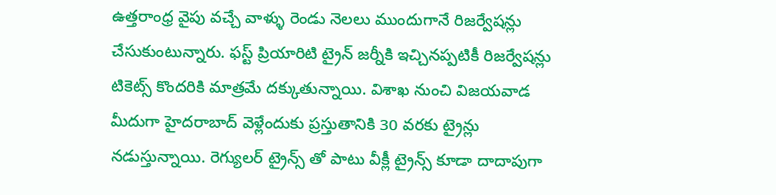ఉత్తరాంధ్ర వైపు వచ్చే వాళ్ళు రెండు నెలలు ముందుగానే రిజర్వేషన్లు చేసుకుంటున్నారు. ఫస్ట్ ప్రియారిటి ట్రైన్ జర్నీకి ఇచ్చినప్పటికీ రిజర్వేషన్లు టికెట్స్ కొందరికి మాత్రమే దక్కుతున్నాయి. విశాఖ నుంచి విజయవాడ మీదుగా హైదరాబాద్ వెళ్లేందుకు ప్రస్తుతానికి 30 వరకు ట్రైన్లు నడుస్తున్నాయి. రెగ్యులర్ ట్రైన్స్ తో పాటు వీక్లీ ట్రైన్స్ కూడా దాదాపుగా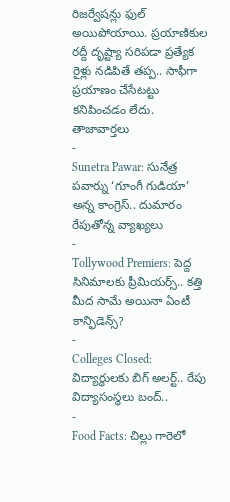రిజర్వేషన్లు ఫుల్ అయిపోయాయి. ప్రయాణికుల రద్దీ దృష్ట్యా సరిపడా ప్రత్యేక రైళ్లు నడిపితే తప్ప.. సాఫీగా ప్రయాణం చేసేటట్టు కనిపించడం లేదు.
తాజావార్తలు
-
Sunetra Pawar: సునేత్ర పవార్ను ‘గూంగీ గుడియా’ అన్న కాంగ్రెస్.. దుమారం రేపుతోన్న వ్యాఖ్యలు
-
Tollywood Premiers: పెద్ద సినిమాలకు ప్రీమియర్స్.. కత్తి మీద సామే అయినా ఏంటీ కాన్ఫిడెన్స్?
-
Colleges Closed: విద్యార్థులకు బిగ్ అలర్ట్.. రేపు విద్యాసంస్థలు బంద్..
-
Food Facts: చిల్లు గారెలో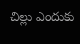చిల్లు ఎందుకు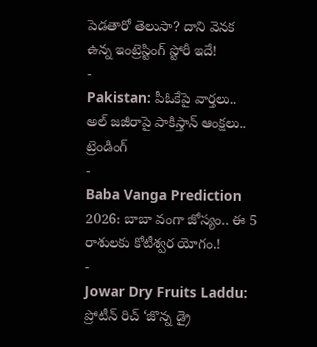పెడతారో తెలుసా? దాని వెనక ఉన్న ఇంట్రెస్టింగ్ స్టోరీ ఇదే!
-
Pakistan: పీఓకేపై వార్తలు.. అల్ జజీరాపై పాకిస్తాన్ ఆంక్షలు..
ట్రెండింగ్
-
Baba Vanga Prediction 2026: బాబా వంగా జోస్యం.. ఈ 5 రాశులకు కోటీశ్వర యోగం.!
-
Jowar Dry Fruits Laddu: ప్రోటీన్ రిచ్ ‘జొన్న డ్రై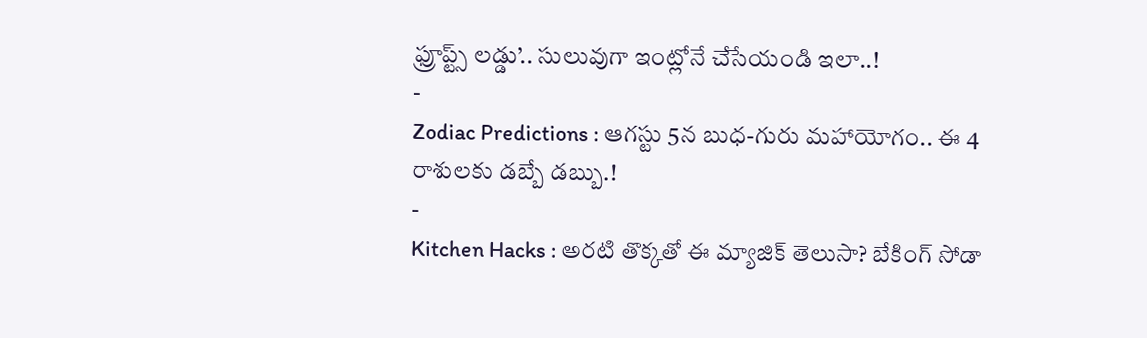ఫ్రూప్ట్స్ లడ్డు’.. సులువుగా ఇంట్లోనే చేసేయండి ఇలా..!
-
Zodiac Predictions : ఆగస్టు 5న బుధ-గురు మహాయోగం.. ఈ 4 రాశులకు డబ్బే డబ్బు.!
-
Kitchen Hacks : అరటి తొక్కతో ఈ మ్యాజిక్ తెలుసా? బేకింగ్ సోడా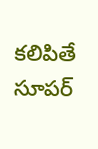కలిపితే సూపర్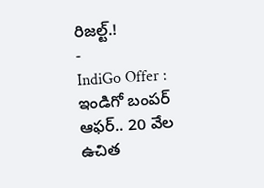రిజల్ట్.!
-
IndiGo Offer : ఇండిగో బంపర్ ఆఫర్.. 20 వేల ఉచిత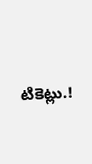టికెట్లు.!